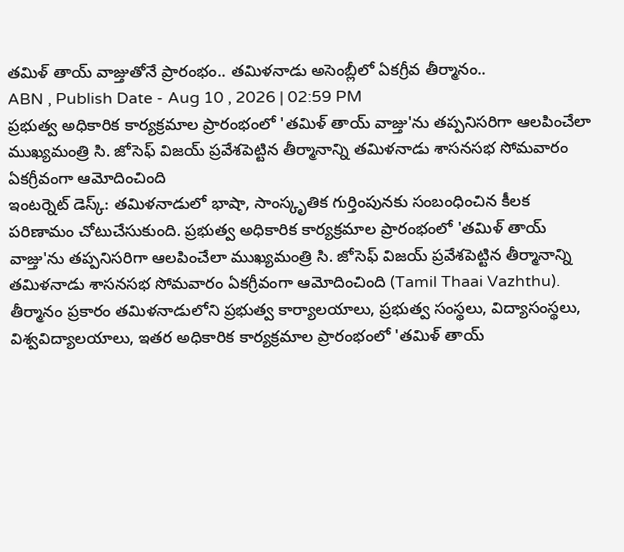తమిళ్ తాయ్ వాజ్తుతోనే ప్రారంభం.. తమిళనాడు అసెంబ్లీలో ఏకగ్రీవ తీర్మానం..
ABN , Publish Date - Aug 10 , 2026 | 02:59 PM
ప్రభుత్వ అధికారిక కార్యక్రమాల ప్రారంభంలో 'తమిళ్ తాయ్ వాజ్తు'ను తప్పనిసరిగా ఆలపించేలా ముఖ్యమంత్రి సి. జోసెఫ్ విజయ్ ప్రవేశపెట్టిన తీర్మానాన్ని తమిళనాడు శాసనసభ సోమవారం ఏకగ్రీవంగా ఆమోదించింది
ఇంటర్నెట్ డెస్క్: తమిళనాడులో భాషా, సాంస్కృతిక గుర్తింపునకు సంబంధించిన కీలక పరిణామం చోటుచేసుకుంది. ప్రభుత్వ అధికారిక కార్యక్రమాల ప్రారంభంలో 'తమిళ్ తాయ్ వాజ్తు'ను తప్పనిసరిగా ఆలపించేలా ముఖ్యమంత్రి సి. జోసెఫ్ విజయ్ ప్రవేశపెట్టిన తీర్మానాన్ని తమిళనాడు శాసనసభ సోమవారం ఏకగ్రీవంగా ఆమోదించింది (Tamil Thaai Vazhthu).
తీర్మానం ప్రకారం తమిళనాడులోని ప్రభుత్వ కార్యాలయాలు, ప్రభుత్వ సంస్థలు, విద్యాసంస్థలు, విశ్వవిద్యాలయాలు, ఇతర అధికారిక కార్యక్రమాల ప్రారంభంలో 'తమిళ్ తాయ్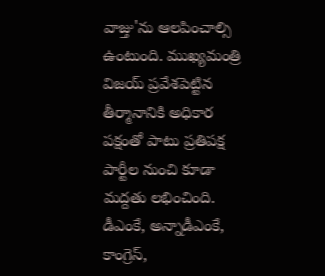వాజ్తు'ను ఆలపించాల్సి ఉంటుంది. ముఖ్యమంత్రి విజయ్ ప్రవేశపెట్టిన తీర్మానానికి అధికార పక్షంతో పాటు ప్రతిపక్ష పార్టీల నుంచి కూడా మద్దతు లభించింది. డీఎంకే, అన్నాడీఎంకే, కాంగ్రెస్,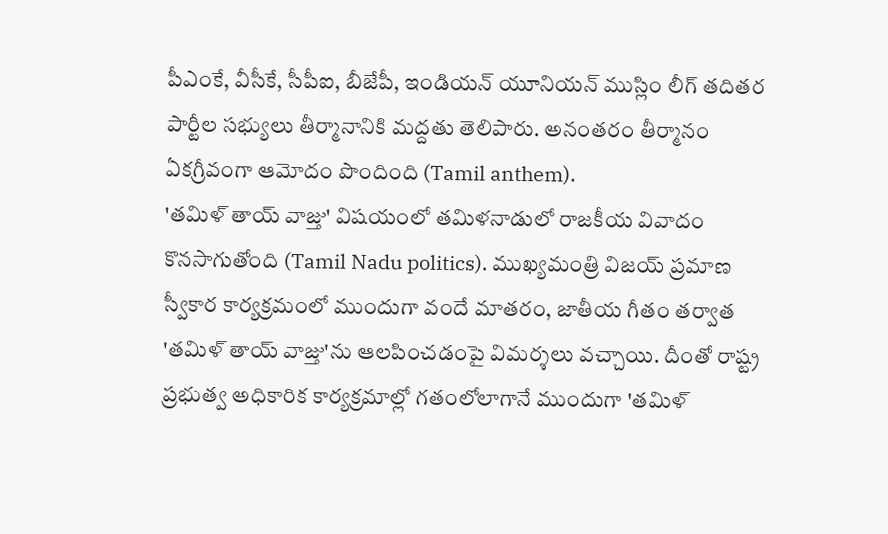పీఎంకే, వీసీకే, సీపీఐ, బీజేపీ, ఇండియన్ యూనియన్ ముస్లిం లీగ్ తదితర పార్టీల సభ్యులు తీర్మానానికి మద్దతు తెలిపారు. అనంతరం తీర్మానం ఏకగ్రీవంగా ఆమోదం పొందింది (Tamil anthem).
'తమిళ్ తాయ్ వాజ్తు' విషయంలో తమిళనాడులో రాజకీయ వివాదం కొనసాగుతోంది (Tamil Nadu politics). ముఖ్యమంత్రి విజయ్ ప్రమాణ స్వీకార కార్యక్రమంలో ముందుగా వందే మాతరం, జాతీయ గీతం తర్వాత 'తమిళ్ తాయ్ వాజ్తు'ను ఆలపించడంపై విమర్శలు వచ్చాయి. దీంతో రాష్ట్ర ప్రభుత్వ అధికారిక కార్యక్రమాల్లో గతంలోలాగానే ముందుగా 'తమిళ్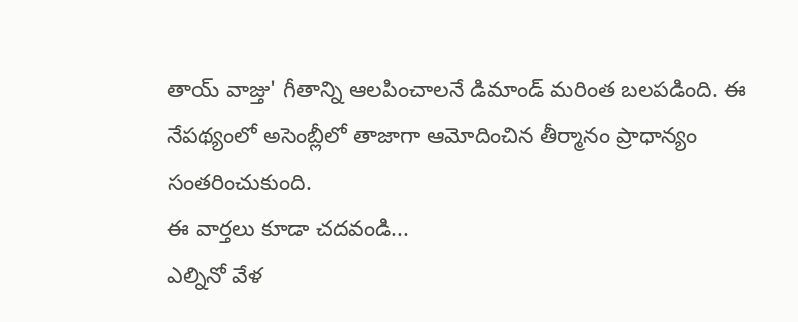తాయ్ వాజ్తు' గీతాన్ని ఆలపించాలనే డిమాండ్ మరింత బలపడింది. ఈ నేపథ్యంలో అసెంబ్లీలో తాజాగా ఆమోదించిన తీర్మానం ప్రాధాన్యం సంతరించుకుంది.
ఈ వార్తలు కూడా చదవండి...
ఎల్నినో వేళ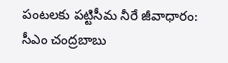పంటలకు పట్టిసీమ నీరే జీవాధారం: సీఎం చంద్రబాబు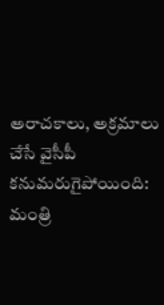అరాచకాలు, అక్రమాలు చేసే వైసీపీ కనుమరుగైపోయింది: మంత్రి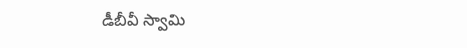డీబీవీ స్వామి